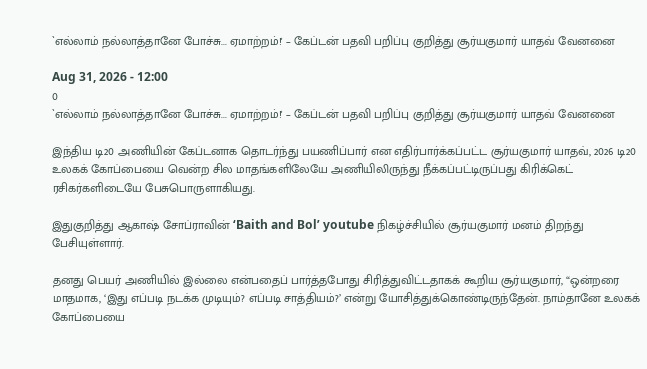`எல்லாம் நல்லாத்தானே போச்சு... ஏமாற்றம்!' – கேப்டன் பதவி பறிப்பு குறித்து சூர்யகுமார் யாதவ் வேனனை

Aug 31, 2026 - 12:00
0
`எல்லாம் நல்லாத்தானே போச்சு... ஏமாற்றம்!' – கேப்டன் பதவி பறிப்பு குறித்து சூர்யகுமார் யாதவ் வேனனை

இந்திய டி20 அணியின் கேப்டனாக தொடர்ந்து பயணிப்பார் என எதிர்பார்க்கப்பட்ட சூர்யகுமார் யாதவ், 2026 டி20 உலகக் கோப்பையை வென்ற சில மாதங்களிலேயே அணியிலிருந்து நீக்கப்பட்டிருப்பது கிரிக்கெட் ரசிகர்களிடையே பேசுபொருளாகியது.

இதுகுறித்து ஆகாஷ் சோப்ராவின் ‘Baith and Bol’ youtube நிகழ்ச்சியில் சூர்யகுமார் மனம் திறந்து பேசியுள்ளார்.

தனது பெயர் அணியில் இல்லை என்பதைப் பார்த்தபோது சிரித்துவிட்டதாகக் கூறிய சூர்யகுமார், “ஒன்றரை மாதமாக, ‘இது எப்படி நடக்க முடியும்? எப்படி சாத்தியம்?’ என்று யோசித்துக்கொண்டிருந்தேன். நாம்தானே உலகக் கோப்பையை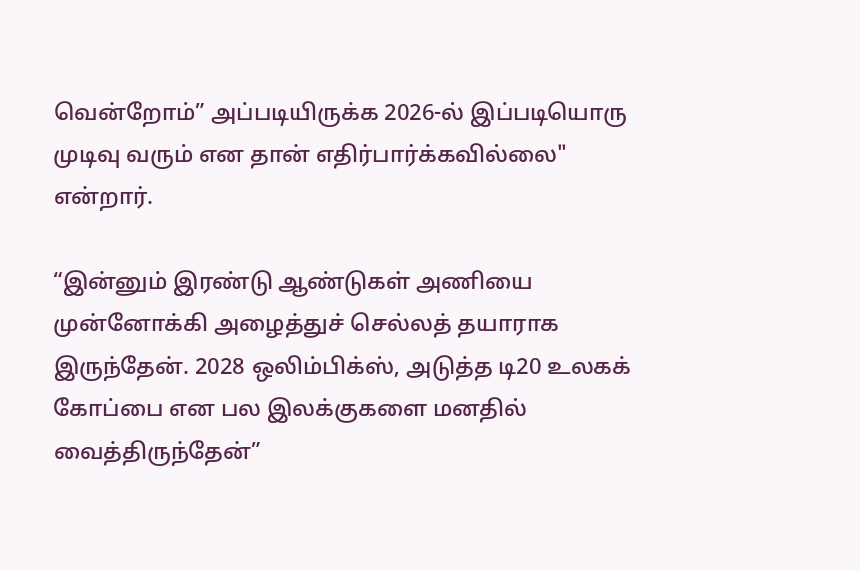வென்றோம்” அப்படியிருக்க 2026-ல் இப்படியொரு முடிவு வரும் என தான் எதிர்பார்க்கவில்லை" என்றார்.

“இன்னும் இரண்டு ஆண்டுகள் அணியை முன்னோக்கி அழைத்துச் செல்லத் தயாராக இருந்தேன். 2028 ஒலிம்பிக்ஸ், அடுத்த டி20 உலகக் கோப்பை என பல இலக்குகளை மனதில் வைத்திருந்தேன்”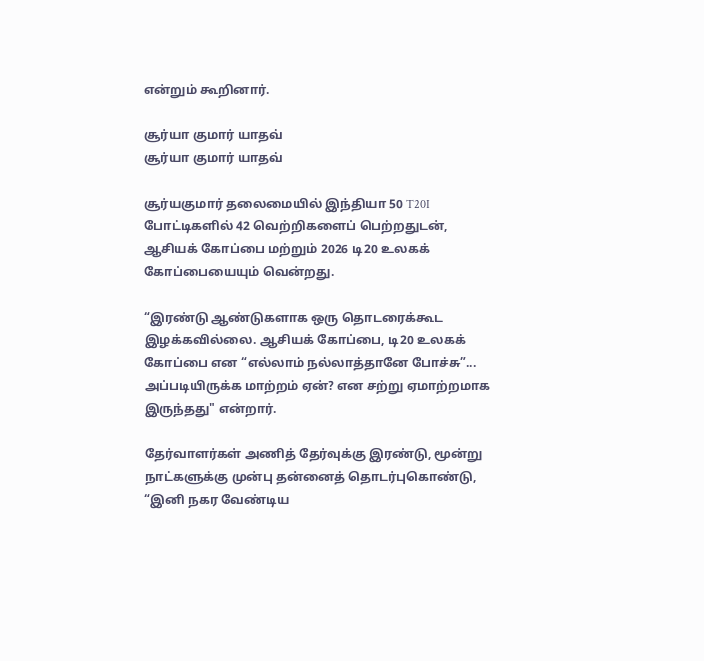என்றும் கூறினார்.

சூர்யா குமார் யாதவ்
சூர்யா குமார் யாதவ்

சூர்யகுமார் தலைமையில் இந்தியா 50 T20I போட்டிகளில் 42 வெற்றிகளைப் பெற்றதுடன், ஆசியக் கோப்பை மற்றும் 2026 டி20 உலகக் கோப்பையையும் வென்றது.

“இரண்டு ஆண்டுகளாக ஒரு தொடரைக்கூட இழக்கவில்லை. ஆசியக் கோப்பை, டி20 உலகக் கோப்பை என “எல்லாம் நல்லாத்தானே போச்சு”... அப்படியிருக்க மாற்றம் ஏன்? என சற்று ஏமாற்றமாக இருந்தது" என்றார்.

தேர்வாளர்கள் அணித் தேர்வுக்கு இரண்டு, மூன்று நாட்களுக்கு முன்பு தன்னைத் தொடர்புகொண்டு, “இனி நகர வேண்டிய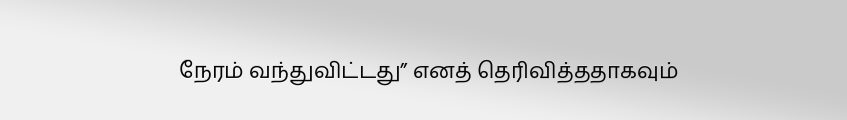நேரம் வந்துவிட்டது” எனத் தெரிவித்ததாகவும்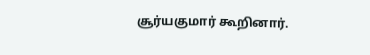சூர்யகுமார் கூறினார்.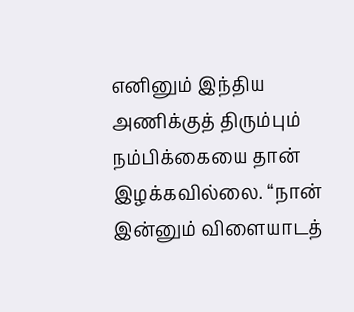எனினும் இந்திய அணிக்குத் திரும்பும் நம்பிக்கையை தான் இழக்கவில்லை. “நான் இன்னும் விளையாடத்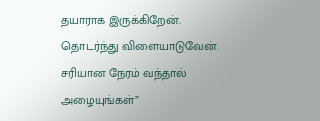தயாராக இருக்கிறேன். தொடர்ந்து விளையாடுவேன். சரியான நேரம் வந்தால் அழையுங்கள்”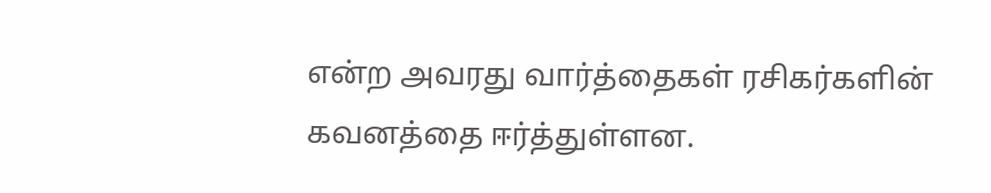என்ற அவரது வார்த்தைகள் ரசிகர்களின் கவனத்தை ஈர்த்துள்ளன.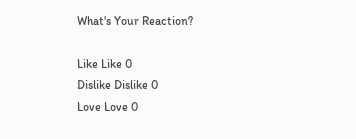What's Your Reaction?

Like Like 0
Dislike Dislike 0
Love Love 0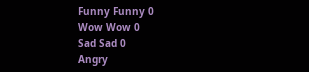Funny Funny 0
Wow Wow 0
Sad Sad 0
Angry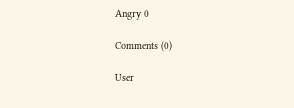Angry 0

Comments (0)

User